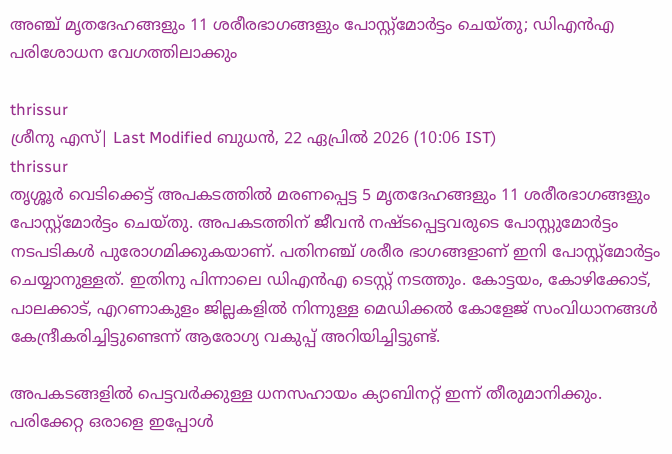അഞ്ച് മൃതദേഹങ്ങളും 11 ശരീരഭാഗങ്ങളും പോസ്റ്റ്‌മോര്‍ട്ടം ചെയ്തു; ഡിഎന്‍എ പരിശോധന വേഗത്തിലാക്കും

thrissur
ശ്രീനു എസ്| Last Modified ബുധന്‍, 22 ഏപ്രില്‍ 2026 (10:06 IST)
thrissur
തൃശ്ശൂര്‍ വെടിക്കെട്ട് അപകടത്തില്‍ മരണപ്പെട്ട 5 മൃതദേഹങ്ങളും 11 ശരീരഭാഗങ്ങളും പോസ്റ്റ്‌മോര്‍ട്ടം ചെയ്തു. അപകടത്തിന് ജീവന്‍ നഷ്ടപ്പെട്ടവരുടെ പോസ്റ്റുമോര്‍ട്ടം നടപടികള്‍ പുരോഗമിക്കുകയാണ്. പതിനഞ്ച് ശരീര ഭാഗങ്ങളാണ് ഇനി പോസ്റ്റ്‌മോര്‍ട്ടം ചെയ്യാനുള്ളത്. ഇതിനു പിന്നാലെ ഡിഎന്‍എ ടെസ്റ്റ് നടത്തും. കോട്ടയം, കോഴിക്കോട്, പാലക്കാട്, എറണാകുളം ജില്ലകളില്‍ നിന്നുള്ള മെഡിക്കല്‍ കോളേജ് സംവിധാനങ്ങള്‍ കേന്ദ്രീകരിച്ചിട്ടുണ്ടെന്ന് ആരോഗ്യ വകുപ്പ് അറിയിച്ചിട്ടുണ്ട്.

അപകടങ്ങളില്‍ പെട്ടവര്‍ക്കുള്ള ധനസഹായം ക്യാബിനറ്റ് ഇന്ന് തീരുമാനിക്കും. പരിക്കേറ്റ ഒരാളെ ഇപ്പോള്‍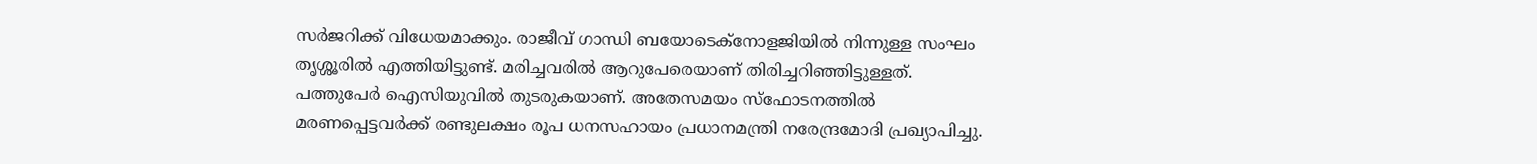സര്‍ജറിക്ക് വിധേയമാക്കും. രാജീവ് ഗാന്ധി ബയോടെക്‌നോളജിയില്‍ നിന്നുള്ള സംഘം തൃശ്ശൂരില്‍ എത്തിയിട്ടുണ്ട്. മരിച്ചവരില്‍ ആറുപേരെയാണ് തിരിച്ചറിഞ്ഞിട്ടുള്ളത്. പത്തുപേര്‍ ഐസിയുവില്‍ തുടരുകയാണ്. അതേസമയം സ്‌ഫോടനത്തില്‍ മരണപ്പെട്ടവര്‍ക്ക് രണ്ടുലക്ഷം രൂപ ധനസഹായം പ്രധാനമന്ത്രി നരേന്ദ്രമോദി പ്രഖ്യാപിച്ചു.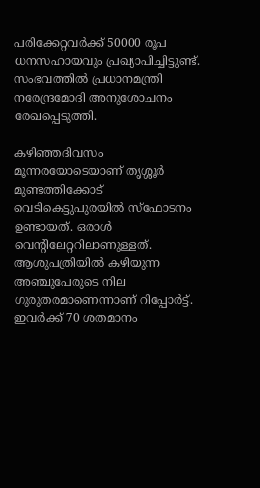പരിക്കേറ്റവര്‍ക്ക് 50000 രൂപ ധനസഹായവും പ്രഖ്യാപിച്ചിട്ടുണ്ട്. സംഭവത്തില്‍ പ്രധാനമന്ത്രി നരേന്ദ്രമോദി അനുശോചനം രേഖപ്പെടുത്തി.

കഴിഞ്ഞദിവസം മൂന്നരയോടെയാണ് തൃശ്ശൂര്‍ മുണ്ടത്തിക്കോട് വെടികെട്ടുപുരയില്‍ സ്‌ഫോടനം ഉണ്ടായത്. ഒരാള്‍ വെന്റിലേറ്ററിലാണുള്ളത്. ആശുപത്രിയില്‍ കഴിയുന്ന അഞ്ചുപേരുടെ നില ഗുരുതരമാണെന്നാണ് റിപ്പോര്‍ട്ട്. ഇവര്‍ക്ക് 70 ശതമാനം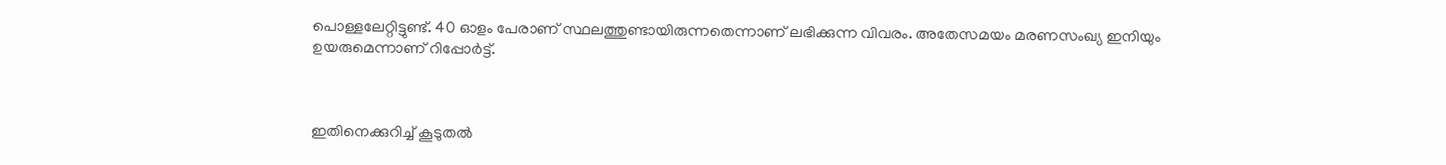പൊള്ളലേറ്റിട്ടുണ്ട്. 40 ഓളം പേരാണ് സ്ഥലത്തുണ്ടായിരുന്നതെന്നാണ് ലഭിക്കുന്ന വിവരം. അതേസമയം മരണസംഖ്യ ഇനിയും ഉയരുമെന്നാണ് റിപ്പോര്‍ട്ട്.



ഇതിനെക്കുറിച്ച് കൂടുതല്‍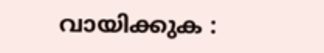വായിക്കുക :